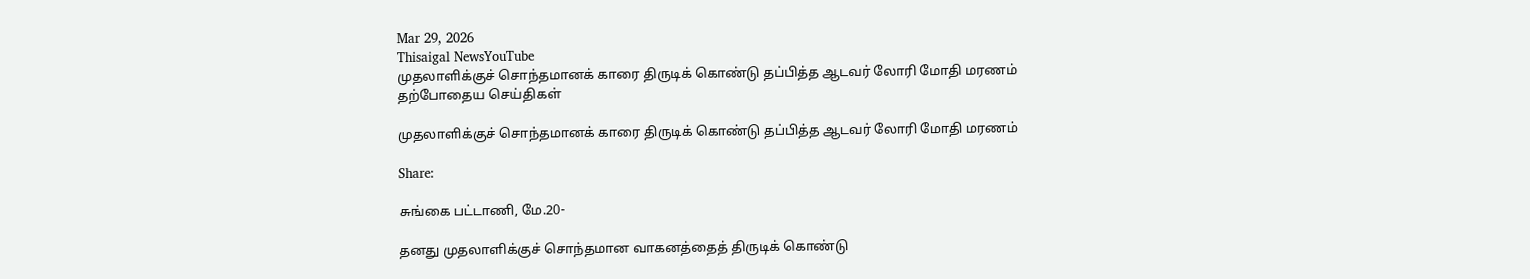Mar 29, 2026
Thisaigal NewsYouTube
முதலாளிக்குச் சொந்தமானக் காரை திருடிக் கொண்டு தப்பித்த ஆடவர் லோரி மோதி மரணம்
தற்போதைய செய்திகள்

முதலாளிக்குச் சொந்தமானக் காரை திருடிக் கொண்டு தப்பித்த ஆடவர் லோரி மோதி மரணம்

Share:

சுங்கை பட்டாணி, மே.20-

தனது முதலாளிக்குச் சொந்தமான வாகனத்தைத் திருடிக் கொண்டு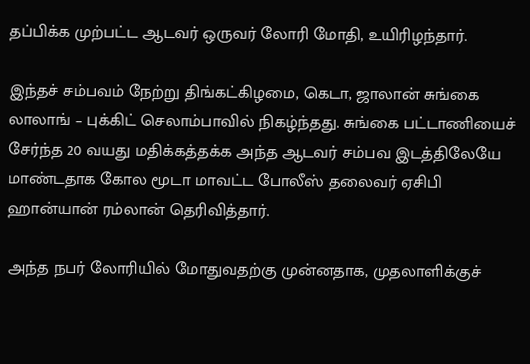தப்பிக்க முற்பட்ட ஆடவர் ஒருவர் லோரி மோதி, உயிரிழந்தார்.

இந்தச் சம்பவம் நேற்று திங்கட்கிழமை, கெடா, ஜாலான் சுங்கை லாலாங் – புக்கிட் செலாம்பாவில் நிகழ்ந்தது. சுங்கை பட்டாணியைச் சேர்ந்த 20 வயது மதிக்கத்தக்க அந்த ஆடவர் சம்பவ இடத்திலேயே மாண்டதாக கோல மூடா மாவட்ட போலீஸ் தலைவர் ஏசிபி ஹான்யான் ரம்லான் தெரிவித்தார்.

அந்த நபர் லோரியில் மோதுவதற்கு முன்னதாக, முதலாளிக்குச்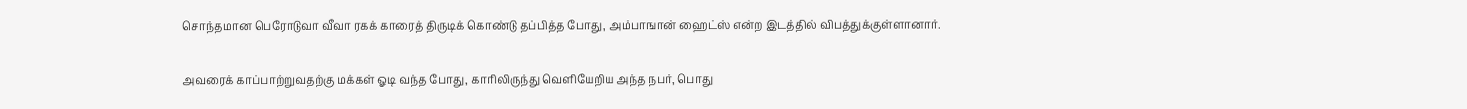சொந்தமான பெரோடுவா வீவா ரகக் காரைத் திருடிக் கொண்டு தப்பித்த போது, அம்பாஙான் ஹைட்ஸ் என்ற இடத்தில் விபத்துக்குள்ளானார்.

அவரைக் காப்பாற்றுவதற்கு மக்கள் ஓடி வந்த போது, காரிலிருந்து வெளியேறிய அந்த நபர், பொது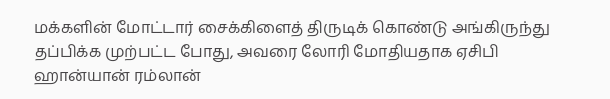மக்களின் மோட்டார் சைக்கிளைத் திருடிக் கொண்டு அங்கிருந்து தப்பிக்க முற்பட்ட போது, அவரை லோரி மோதியதாக ஏசிபி ஹான்யான் ரம்லான்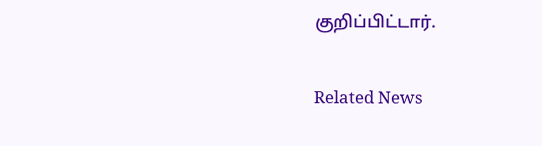குறிப்பிட்டார்.

Related News